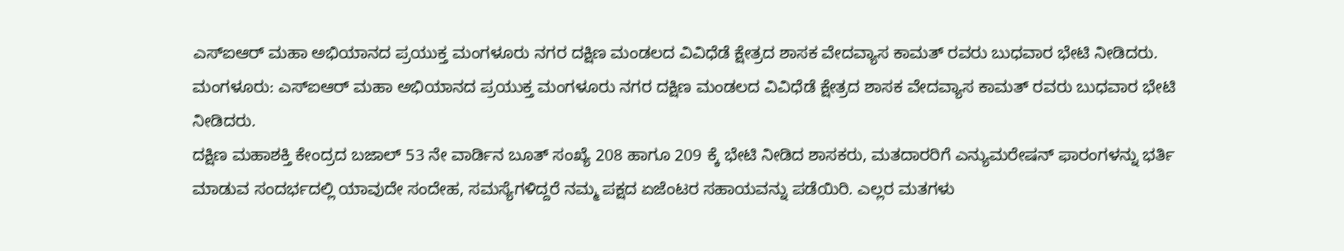ಎಸ್ಐಆರ್ ಮಹಾ ಅಭಿಯಾನದ ಪ್ರಯುಕ್ತ ಮಂಗಳೂರು ನಗರ ದಕ್ಷಿಣ ಮಂಡಲದ ವಿವಿಧೆಡೆ ಕ್ಷೇತ್ರದ ಶಾಸಕ ವೇದವ್ಯಾಸ ಕಾಮತ್ ರವರು ಬುಧವಾರ ಭೇಟಿ ನೀಡಿದರು.
ಮಂಗಳೂರು: ಎಸ್ಐಆರ್ ಮಹಾ ಅಭಿಯಾನದ ಪ್ರಯುಕ್ತ ಮಂಗಳೂರು ನಗರ ದಕ್ಷಿಣ ಮಂಡಲದ ವಿವಿಧೆಡೆ ಕ್ಷೇತ್ರದ ಶಾಸಕ ವೇದವ್ಯಾಸ ಕಾಮತ್ ರವರು ಬುಧವಾರ ಭೇಟಿ ನೀಡಿದರು.
ದಕ್ಷಿಣ ಮಹಾಶಕ್ತಿ ಕೇಂದ್ರದ ಬಜಾಲ್ 53 ನೇ ವಾರ್ಡಿನ ಬೂತ್ ಸಂಖ್ಯೆ 208 ಹಾಗೂ 209 ಕ್ಕೆ ಭೇಟಿ ನೀಡಿದ ಶಾಸಕರು, ಮತದಾರರಿಗೆ ಎನ್ಯುಮರೇಷನ್ ಫಾರಂಗಳನ್ನು ಭರ್ತಿ ಮಾಡುವ ಸಂದರ್ಭದಲ್ಲಿ ಯಾವುದೇ ಸಂದೇಹ, ಸಮಸ್ಯೆಗಳಿದ್ದರೆ ನಮ್ಮ ಪಕ್ಷದ ಏಜೆಂಟರ ಸಹಾಯವನ್ನು ಪಡೆಯಿರಿ. ಎಲ್ಲರ ಮತಗಳು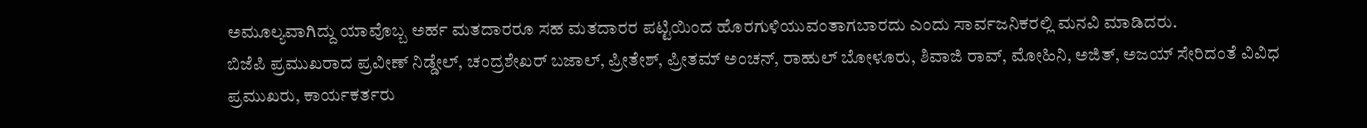ಅಮೂಲ್ಯವಾಗಿದ್ದು ಯಾವೊಬ್ಬ ಅರ್ಹ ಮತದಾರರೂ ಸಹ ಮತದಾರರ ಪಟ್ಟಿಯಿಂದ ಹೊರಗುಳಿಯುವಂತಾಗಬಾರದು ಎಂದು ಸಾರ್ವಜನಿಕರಲ್ಲಿ ಮನವಿ ಮಾಡಿದರು.
ಬಿಜೆಪಿ ಪ್ರಮುಖರಾದ ಪ್ರವೀಣ್ ನಿಡ್ಡೇಲ್, ಚಂದ್ರಶೇಖರ್ ಬಜಾಲ್, ಪ್ರೀತೇಶ್, ಪ್ರೀತಮ್ ಅಂಚನ್, ರಾಹುಲ್ ಬೋಳೂರು, ಶಿವಾಜಿ ರಾವ್, ಮೋಹಿನಿ, ಅಜಿತ್, ಅಜಯ್ ಸೇರಿದಂತೆ ವಿವಿಧ ಪ್ರಮುಖರು, ಕಾರ್ಯಕರ್ತರು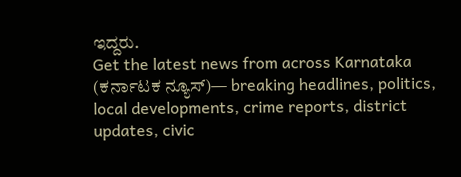ಇದ್ದರು.
Get the latest news from across Karnataka (ಕರ್ನಾಟಕ ನ್ಯೂಸ್)— breaking headlines, politics, local developments, crime reports, district updates, civic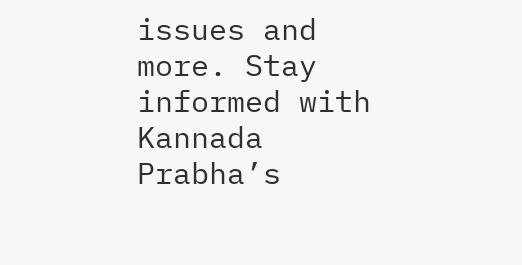issues and more. Stay informed with Kannada Prabha’s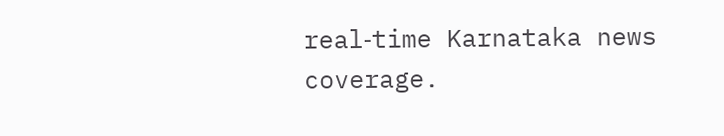real‑time Karnataka news coverage.